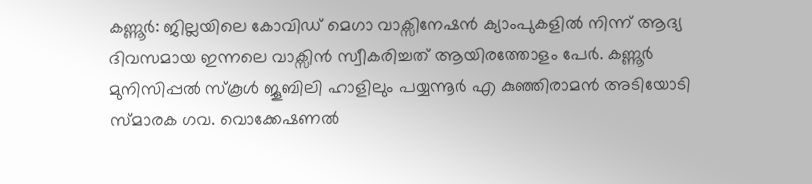കണ്ണൂർ: ജില്ലയിലെ കോവിഡ് മെഗാ വാക്സിനേഷൻ ക്യാംപുകളിൽ നിന്ന് ആദ്യ ദിവസമായ ഇന്നലെ വാക്സിൻ സ്വീകരിച്ചത് ആയിരത്തോളം പേർ. കണ്ണൂർ മുനിസിപ്പൽ സ്കൂൾ ജൂബിലി ഹാളിലും പയ്യന്നൂർ എ കുഞ്ഞിരാമൻ അടിയോടി സ്മാരക ഗവ. വൊക്കേഷണൽ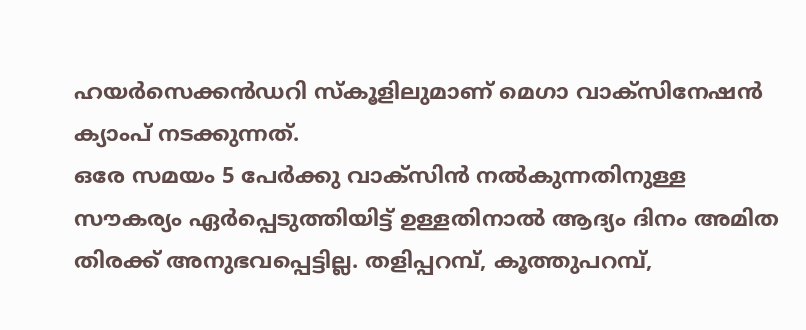ഹയർസെക്കൻഡറി സ്കൂളിലുമാണ് മെഗാ വാക്സിനേഷൻ ക്യാംപ് നടക്കുന്നത്.
ഒരേ സമയം 5 പേർക്കു വാക്സിൻ നൽകുന്നതിനുള്ള സൗകര്യം ഏർപ്പെടുത്തിയിട്ട് ഉള്ളതിനാൽ ആദ്യം ദിനം അമിത തിരക്ക് അനുഭവപ്പെട്ടില്ല. തളിപ്പറമ്പ്, കൂത്തുപറമ്പ്,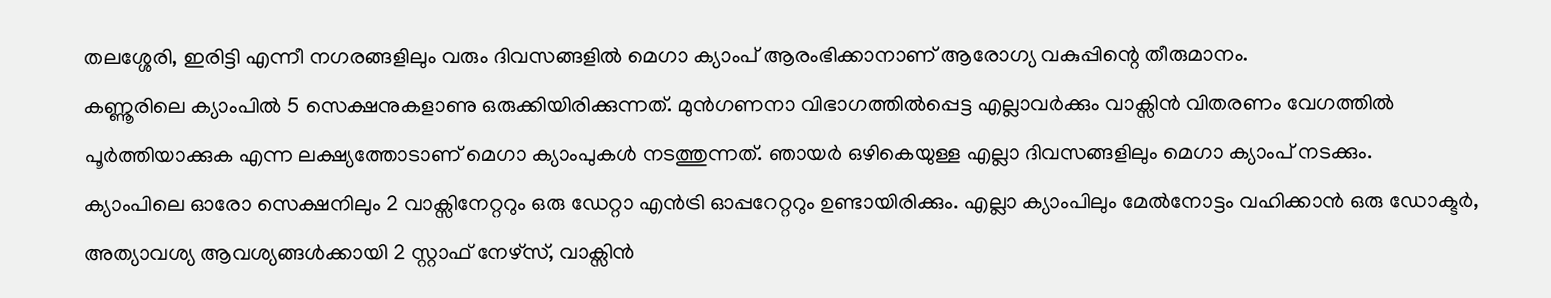തലശ്ശേരി, ഇരിട്ടി എന്നീ നഗരങ്ങളിലും വരും ദിവസങ്ങളിൽ മെഗാ ക്യാംപ് ആരംഭിക്കാനാണ് ആരോഗ്യ വകുപ്പിന്റെ തീരുമാനം.
കണ്ണൂരിലെ ക്യാംപിൽ 5 സെക്ഷനുകളാണു ഒരുക്കിയിരിക്കുന്നത്. മുൻഗണനാ വിഭാഗത്തിൽപ്പെട്ട എല്ലാവർക്കും വാക്സിൻ വിതരണം വേഗത്തിൽ പൂർത്തിയാക്കുക എന്ന ലക്ഷ്യത്തോടാണ് മെഗാ ക്യാംപുകൾ നടത്തുന്നത്. ഞായർ ഒഴികെയുള്ള എല്ലാ ദിവസങ്ങളിലും മെഗാ ക്യാംപ് നടക്കും.
ക്യാംപിലെ ഓരോ സെക്ഷനിലും 2 വാക്സിനേറ്ററും ഒരു ഡേറ്റാ എൻട്രി ഓപ്പറേറ്ററും ഉണ്ടായിരിക്കും. എല്ലാ ക്യാംപിലും മേൽനോട്ടം വഹിക്കാൻ ഒരു ഡോക്ടർ, അത്യാവശ്യ ആവശ്യങ്ങൾക്കായി 2 സ്റ്റാഫ് നേഴ്സ്, വാക്സിൻ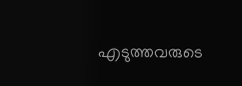എടുത്തവരുടെ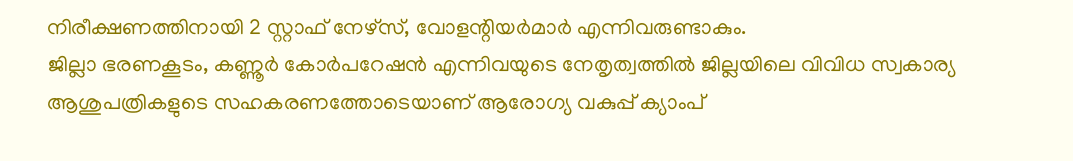നിരീക്ഷണത്തിനായി 2 സ്റ്റാഫ് നേഴ്സ്, വോളന്റിയർമാർ എന്നിവരുണ്ടാകും.
ജില്ലാ ഭരണകൂടം, കണ്ണൂർ കോർപറേഷൻ എന്നിവയുടെ നേതൃത്വത്തിൽ ജില്ലയിലെ വിവിധ സ്വകാര്യ ആശുപത്രികളുടെ സഹകരണത്തോടെയാണ് ആരോഗ്യ വകുപ്പ് ക്യാംപ്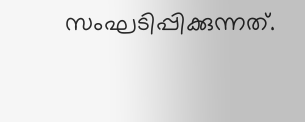സംഘടിപ്പിക്കുന്നത്.